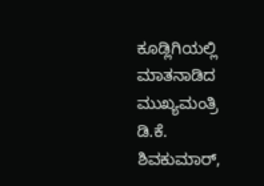ಕೂಡ್ಲಿಗಿಯಲ್ಲಿ ಮಾತನಾಡಿದ ಮುಖ್ಯಮಂತ್ರಿ ಡಿ.ಕೆ. ಶಿವಕುಮಾರ್,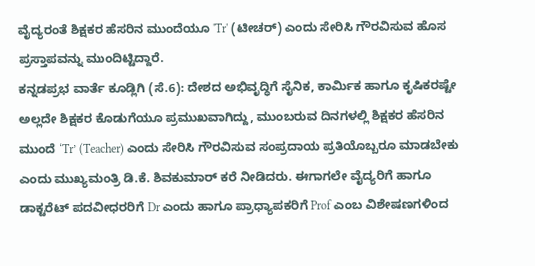ವೈದ್ಯರಂತೆ ಶಿಕ್ಷಕರ ಹೆಸರಿನ ಮುಂದೆಯೂ 'Tr' (ಟೀಚರ್) ಎಂದು ಸೇರಿಸಿ ಗೌರವಿಸುವ ಹೊಸ ಪ್ರಸ್ತಾಪವನ್ನು ಮುಂದಿಟ್ಟಿದ್ದಾರೆ.
ಕನ್ನಡಪ್ರಭ ವಾರ್ತೆ ಕೂಡ್ಲಿಗಿ (ಸೆ.6): ದೇಶದ ಅಭಿವೃದ್ಧಿಗೆ ಸೈನಿಕ, ಕಾರ್ಮಿಕ ಹಾಗೂ ಕೃಷಿಕರಷ್ಟೇ ಅಲ್ಲದೇ ಶಿಕ್ಷಕರ ಕೊಡುಗೆಯೂ ಪ್ರಮುಖವಾಗಿದ್ದು, ಮುಂಬರುವ ದಿನಗಳಲ್ಲಿ ಶಿಕ್ಷಕರ ಹೆಸರಿನ ಮುಂದೆ ‘Tr’ (Teacher) ಎಂದು ಸೇರಿಸಿ ಗೌರವಿಸುವ ಸಂಪ್ರದಾಯ ಪ್ರತಿಯೊಬ್ಬರೂ ಮಾಡಬೇಕು ಎಂದು ಮುಖ್ಯಮಂತ್ರಿ ಡಿ.ಕೆ. ಶಿವಕುಮಾರ್ ಕರೆ ನೀಡಿದರು. ಈಗಾಗಲೇ ವೈದ್ಯರಿಗೆ ಹಾಗೂ ಡಾಕ್ಟರೆಟ್ ಪದವೀಧರರಿಗೆ Dr ಎಂದು ಹಾಗೂ ಪ್ರಾಧ್ಯಾಪಕರಿಗೆ Prof ಎಂಬ ವಿಶೇಷಣಗಳಿಂದ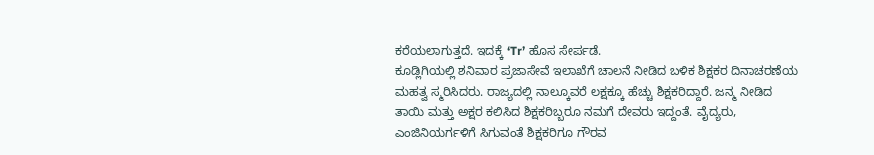ಕರೆಯಲಾಗುತ್ತದೆ. ಇದಕ್ಕೆ ‘Tr’ ಹೊಸ ಸೇರ್ಪಡೆ.
ಕೂಡ್ಲಿಗಿಯಲ್ಲಿ ಶನಿವಾರ ಪ್ರಜಾಸೇವೆ ಇಲಾಖೆಗೆ ಚಾಲನೆ ನೀಡಿದ ಬಳಿಕ ಶಿಕ್ಷಕರ ದಿನಾಚರಣೆಯ ಮಹತ್ವ ಸ್ಮರಿಸಿದರು. ರಾಜ್ಯದಲ್ಲಿ ನಾಲ್ಕೂವರೆ ಲಕ್ಷಕ್ಕೂ ಹೆಚ್ಚು ಶಿಕ್ಷಕರಿದ್ದಾರೆ. ಜನ್ಮ ನೀಡಿದ ತಾಯಿ ಮತ್ತು ಅಕ್ಷರ ಕಲಿಸಿದ ಶಿಕ್ಷಕರಿಬ್ಬರೂ ನಮಗೆ ದೇವರು ಇದ್ದಂತೆ. ವೈದ್ಯರು, ಎಂಜಿನಿಯರ್ಗಳಿಗೆ ಸಿಗುವಂತೆ ಶಿಕ್ಷಕರಿಗೂ ಗೌರವ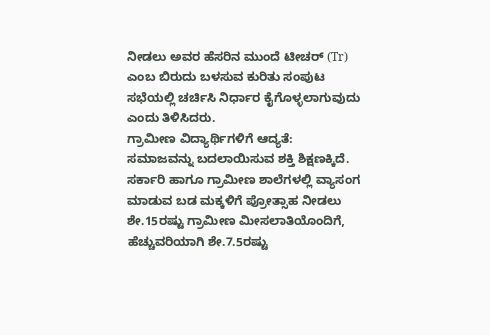ನೀಡಲು ಅವರ ಹೆಸರಿನ ಮುಂದೆ ಟೀಚರ್ (Tr) ಎಂಬ ಬಿರುದು ಬಳಸುವ ಕುರಿತು ಸಂಪುಟ ಸಭೆಯಲ್ಲಿ ಚರ್ಚಿಸಿ ನಿರ್ಧಾರ ಕೈಗೊಳ್ಳಲಾಗುವುದು ಎಂದು ತಿಳಿಸಿದರು.
ಗ್ರಾಮೀಣ ವಿದ್ಯಾರ್ಥಿಗಳಿಗೆ ಆದ್ಯತೆ:
ಸಮಾಜವನ್ನು ಬದಲಾಯಿಸುವ ಶಕ್ತಿ ಶಿಕ್ಷಣಕ್ಕಿದೆ. ಸರ್ಕಾರಿ ಹಾಗೂ ಗ್ರಾಮೀಣ ಶಾಲೆಗಳಲ್ಲಿ ವ್ಯಾಸಂಗ ಮಾಡುವ ಬಡ ಮಕ್ಕಳಿಗೆ ಪ್ರೋತ್ಸಾಹ ನೀಡಲು ಶೇ.15ರಷ್ಟು ಗ್ರಾಮೀಣ ಮೀಸಲಾತಿಯೊಂದಿಗೆ, ಹೆಚ್ಚುವರಿಯಾಗಿ ಶೇ.7.5ರಷ್ಟು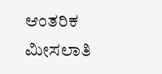ಆಂತರಿಕ ಮೀಸಲಾತಿ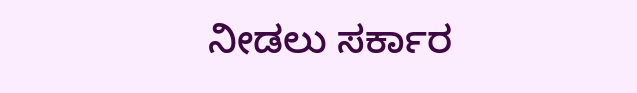ನೀಡಲು ಸರ್ಕಾರ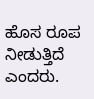ಹೊಸ ರೂಪ ನೀಡುತ್ತಿದೆ ಎಂದರು.